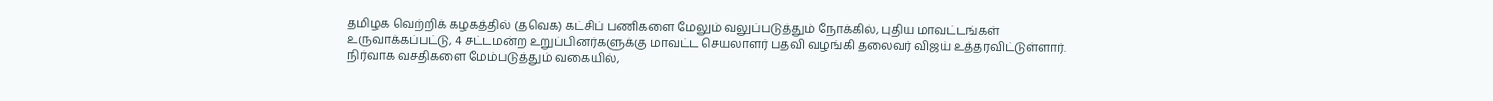தமிழக வெற்றிக் கழகத்தில் (தவெக) கட்சிப் பணிகளை மேலும் வலுப்படுத்தும் நோக்கில், புதிய மாவட்டங்கள் உருவாக்கப்பட்டு, 4 சட்டமன்ற உறுப்பினர்களுக்கு மாவட்ட செயலாளர் பதவி வழங்கி தலைவர் விஜய் உத்தரவிட்டுள்ளார். நிர்வாக வசதிகளை மேம்படுத்தும் வகையில்,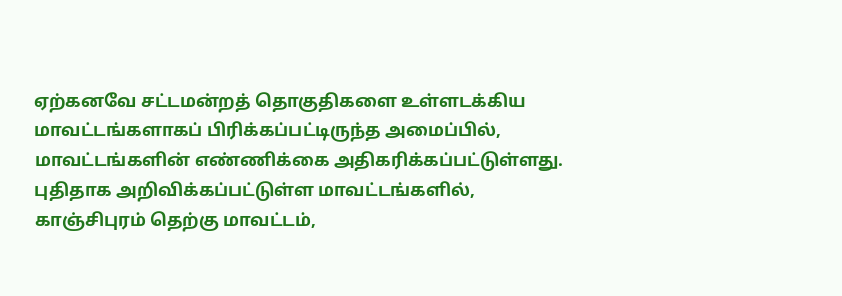ஏற்கனவே சட்டமன்றத் தொகுதிகளை உள்ளடக்கிய மாவட்டங்களாகப் பிரிக்கப்பட்டிருந்த அமைப்பில், மாவட்டங்களின் எண்ணிக்கை அதிகரிக்கப்பட்டுள்ளது.
புதிதாக அறிவிக்கப்பட்டுள்ள மாவட்டங்களில், காஞ்சிபுரம் தெற்கு மாவட்டம்,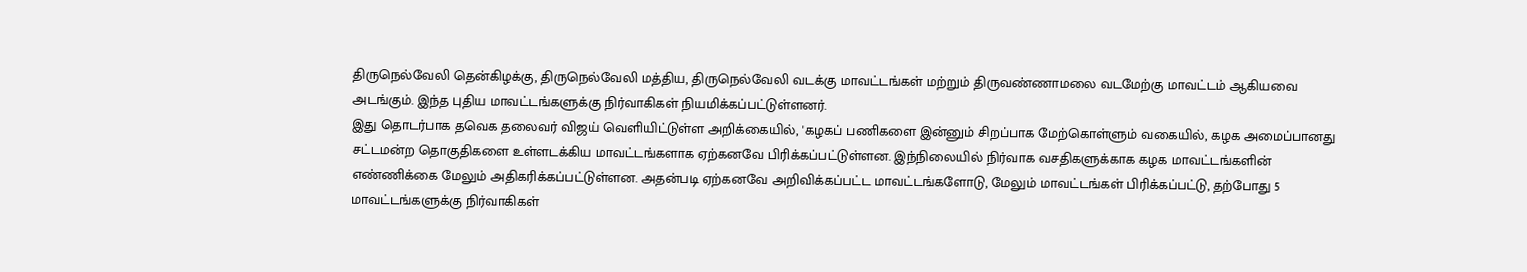திருநெல்வேலி தென்கிழக்கு, திருநெல்வேலி மத்திய, திருநெல்வேலி வடக்கு மாவட்டங்கள் மற்றும் திருவண்ணாமலை வடமேற்கு மாவட்டம் ஆகியவை அடங்கும். இந்த புதிய மாவட்டங்களுக்கு நிர்வாகிகள் நியமிக்கப்பட்டுள்ளனர்.
இது தொடர்பாக தவெக தலைவர் விஜய் வெளியிட்டுள்ள அறிக்கையில், 'கழகப் பணிகளை இன்னும் சிறப்பாக மேற்கொள்ளும் வகையில், கழக அமைப்பானது சட்டமன்ற தொகுதிகளை உள்ளடக்கிய மாவட்டங்களாக ஏற்கனவே பிரிக்கப்பட்டுள்ளன. இந்நிலையில் நிர்வாக வசதிகளுக்காக கழக மாவட்டங்களின் எண்ணிக்கை மேலும் அதிகரிக்கப்பட்டுள்ளன. அதன்படி ஏற்கனவே அறிவிக்கப்பட்ட மாவட்டங்களோடு, மேலும் மாவட்டங்கள் பிரிக்கப்பட்டு, தற்போது 5 மாவட்டங்களுக்கு நிர்வாகிகள்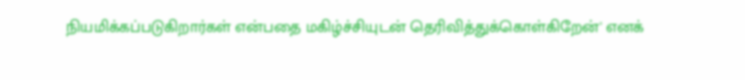நியமிக்கப்படுகிறார்கள் என்பதை மகிழ்ச்சியுடன் தெரிவித்துக்கொள்கிறேன்' எனக்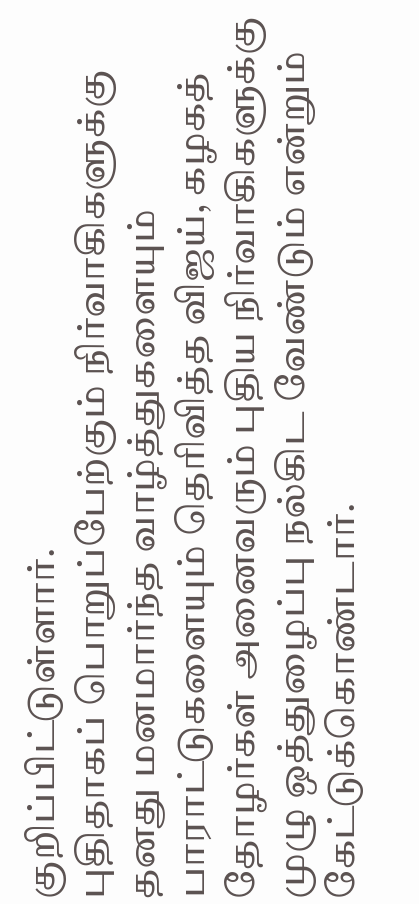குறிப்பிட்டுள்ளார்.
புதிதாகப் பொறுப்பேற்கும் நிர்வாகிகளுக்கு தனது மனமார்ந்த வாழ்த்துகளையும் பாராட்டுகளையும் தெரிவித்த விஜய், கழகத் தோழர்கள் அனைவரும் புதிய நிர்வாகிகளுக்கு முழு ஒத்துழைப்பு நல்கிட வேண்டும் என்றும் கேட்டுக்கொண்டார்.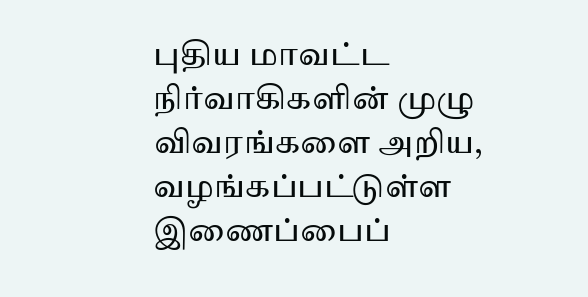புதிய மாவட்ட நிர்வாகிகளின் முழு விவரங்களை அறிய, வழங்கப்பட்டுள்ள இணைப்பைப்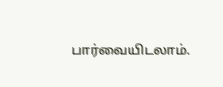பார்வையிடலாம்.